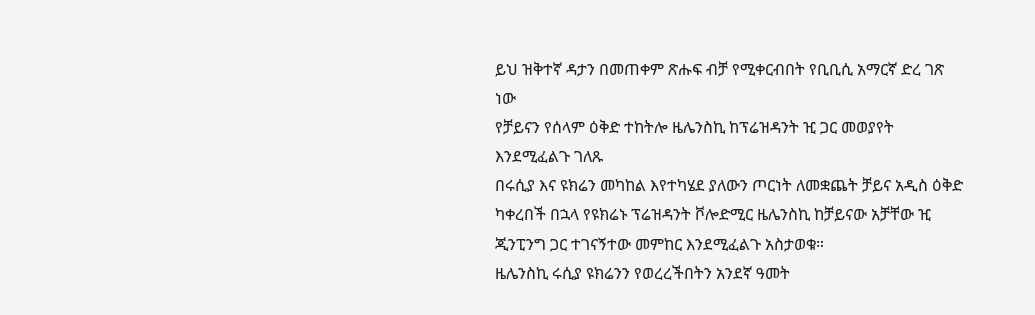ይህ ዝቅተኛ ዳታን በመጠቀም ጽሑፍ ብቻ የሚቀርብበት የቢቢሲ አማርኛ ድረ ገጽ ነው
የቻይናን የሰላም ዕቅድ ተከትሎ ዜሌንስኪ ከፕሬዝዳንት ዢ ጋር መወያየት እንደሚፈልጉ ገለጹ
በሩሲያ እና ዩክሬን መካከል እየተካሄደ ያለውን ጦርነት ለመቋጨት ቻይና አዲስ ዕቅድ ካቀረበች በኋላ የዩክሬኑ ፕሬዝዳንት ቮሎድሚር ዜሌንስኪ ከቻይናው አቻቸው ዢ ጂንፒንግ ጋር ተገናኝተው መምከር እንደሚፈልጉ አስታወቁ።
ዜሌንስኪ ሩሲያ ዩክሬንን የወረረችበትን አንደኛ ዓመት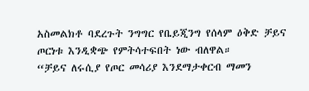አስመልክቶ ባደረጉት ንግግር የቤይጂንግ የሰላም ዕቅድ ቻይና ጦርነቱ እንዲቋጭ የምትሳተፍበት ነው ብለዋል።
“ቻይና ለሩሲያ የጦር መሳሪያ እንደማታቀርብ ማመን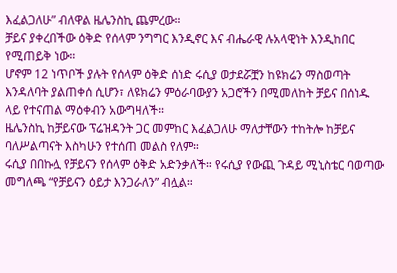እፈልጋለሁ” ብለዋል ዜሌንስኪ ጨምረው።
ቻይና ያቀረበችው ዕቅድ የሰላም ንግግር እንዲኖር እና ብሔራዊ ሉአላዊነት እንዲከበር የሚጠይቅ ነው።
ሆኖም 12 ነጥቦች ያሉት የሰላም ዕቅድ ሰነድ ሩሲያ ወታደሯቿን ከዩክሬን ማስወጣት እንዳለባት ያልጠቀሰ ሲሆን፣ ለዩክሬን ምዕራባውያን አጋሮችን በሚመለከት ቻይና በሰነዱ ላይ የተናጠል ማዕቀብን አውግዛለች።
ዜሌንስኪ ከቻይናው ፕሬዝዳንት ጋር መምከር እፈልጋለሁ ማለታቸውን ተከትሎ ከቻይና ባለሥልጣናት እስካሁን የተሰጠ መልስ የለም።
ሩሲያ በበኩሏ የቻይናን የሰላም ዕቅድ አድንቃለች። የሩሲያ የውጪ ጉዳይ ሚኒስቴር ባወጣው መግለጫ “የቻይናን ዕይታ እንጋራለን” ብሏል።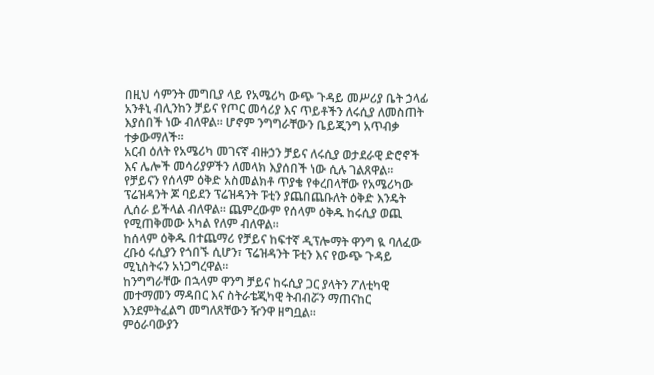በዚህ ሳምንት መግቢያ ላይ የአሜሪካ ውጭ ጉዳይ መሥሪያ ቤት ኃላፊ አንቶኒ ብሊንከን ቻይና የጦር መሳሪያ እና ጥይቶችን ለሩሲያ ለመስጠት እያሰበች ነው ብለዋል። ሆኖም ንግግራቸውን ቤይጂንግ አጥብቃ ተቃውማለች።
አርብ ዕለት የአሜሪካ መገናኛ ብዙኃን ቻይና ለሩሲያ ወታደራዊ ድሮኖች እና ሌሎች መሳሪያዎችን ለመላክ እያሰበች ነው ሲሉ ገልጸዋል።
የቻይናን የሰላም ዕቅድ አስመልክቶ ጥያቄ የቀረበላቸው የአሜሪካው ፕሬዝዳንት ጆ ባይደን ፕሬዝዳንት ፑቲን ያጨበጨቡለት ዕቅድ እንዴት ሊሰራ ይችላል ብለዋል። ጨምረውም የሰላም ዕቅዱ ከሩሲያ ወጪ የሚጠቅመው አካል የለም ብለዋል።
ከሰላም ዕቅዱ በተጨማሪ የቻይና ከፍተኛ ዲፕሎማት ዋንግ ዪ ባለፈው ረቡዕ ሩሲያን የጎበኙ ሲሆን፣ ፕሬዝዳንት ፑቲን እና የውጭ ጉዳይ ሚኒስትሩን አነጋግረዋል።
ከንግግራቸው በኋላም ዋንግ ቻይና ከሩሲያ ጋር ያላትን ፖለቲካዊ መተማመን ማዳበር እና ስትራቴጂካዊ ትብብሯን ማጠናከር እንደምትፈልግ መግለጸቸውን ዥንዋ ዘግቧል።
ምዕራባውያን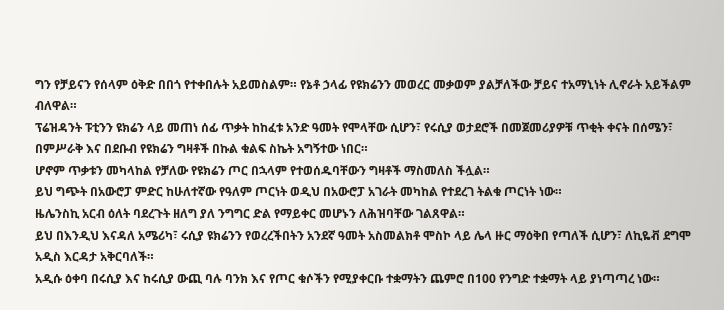ግን የቻይናን የሰላም ዕቅድ በበጎ የተቀበሉት አይመስልም። የኔቶ ኃላፊ የዩክሬንን መወረር መቃወም ያልቻለችው ቻይና ተአማኒነት ሊኖራት አይችልም ብለዋል።
ፕሬዝዳንት ፑቲንን ዩክሬን ላይ መጠነ ሰፊ ጥቃት ከከፈቱ አንድ ዓመት የሞላቸው ሲሆን፣ የሩሲያ ወታደሮች በመጀመሪያዎቹ ጥቂት ቀናት በሰሜን፣ በምሥራቅ እና በደቡብ የዩክሬን ግዛቶች በኩል ቁልፍ ስኬት አግኝተው ነበር።
ሆኖም ጥቃቱን መካላከል የቻለው የዩክሬን ጦር በኋላም የተወሰዱባቸውን ግዛቶች ማስመለስ ችሏል።
ይህ ግጭት በአውሮፓ ምድር ከሁለተኛው የዓለም ጦርነት ወዲህ በአውሮፓ አገራት መካከል የተደረገ ትልቁ ጦርነት ነው።
ዜሌንስኪ አርብ ዕለት ባደረጉት ዘለግ ያለ ንግግር ድል የማይቀር መሆኑን ለሕዝባቸው ገልጸዋል።
ይህ በእንዲህ እናዳለ አሜሪካ፣ ሩሲያ ዩክሬንን የወረረችበትን አንደኛ ዓመት አስመልክቶ ሞስኮ ላይ ሌላ ዙር ማዕቅበ የጣለች ሲሆን፣ ለኪዬቭ ደግሞ አዲስ እርዳታ አቅርባለች።
አዲሱ ዕቀባ በሩሲያ እና ከሩሲያ ውጪ ባሉ ባንክ እና የጦር ቁሶችን የሚያቀርቡ ተቋማትን ጨምሮ በ100 የንግድ ተቋማት ላይ ያነጣጣረ ነው።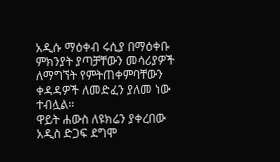አዲሱ ማዕቀብ ሩሲያ በማዕቀቡ ምክንያት ያጣቻቸውን መሳሪያዎች ለማግኘት የምትጠቀምባቸውን ቀዳዳዎች ለመድፈን ያለመ ነው ተብሏል።
ዋይት ሐውስ ለዩክሬን ያቀረበው አዲስ ድጋፍ ደግሞ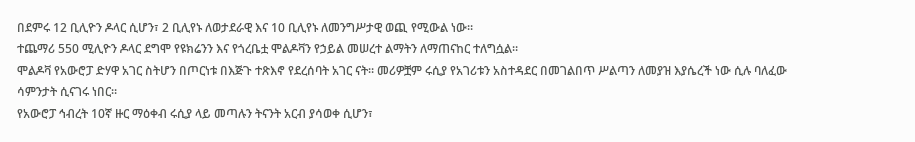በደምሩ 12 ቢሊዮን ዶላር ሲሆን፣ 2 ቢሊየኑ ለወታደራዊ እና 10 ቢሊየኑ ለመንግሥታዊ ወጪ የሚውል ነው።
ተጨማሪ 550 ሚሊዮን ዶላር ደግሞ የዩክሬንን እና የጎረቤቷ ሞልዶቫን የኃይል መሠረተ ልማትን ለማጠናከር ተለግሷል።
ሞልዶቫ የአውሮፓ ድሃዋ አገር ስትሆን በጦርነቱ በእጅጉ ተጽእኖ የደረሰባት አገር ናት። መሪዎቿም ሩሲያ የአገሪቱን አስተዳደር በመገልበጥ ሥልጣን ለመያዝ እያሴረች ነው ሲሉ ባለፈው ሳምንታት ሲናገሩ ነበር።
የአውሮፓ ኅብረት 10ኛ ዙር ማዕቀብ ሩሲያ ላይ መጣሉን ትናንት አርብ ያሳወቀ ሲሆን፣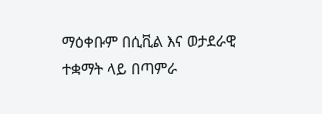ማዕቀቡም በሲቪል እና ወታደራዊ ተቋማት ላይ በጣምራ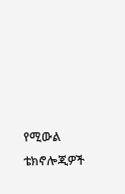የሚውል ቴክኖሎጂዎች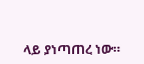ላይ ያነጣጠረ ነው።